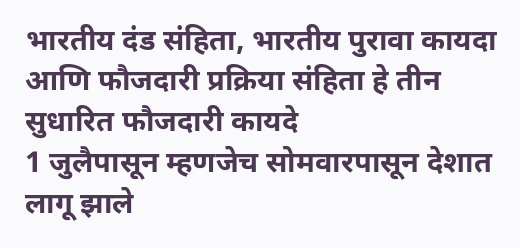भारतीय दंड संहिता, भारतीय पुरावा कायदा
आणि फौजदारी प्रक्रिया संहिता हे तीन सुधारित फौजदारी कायदे
1 जुलैपासून म्हणजेच सोमवारपासून देशात लागू झाले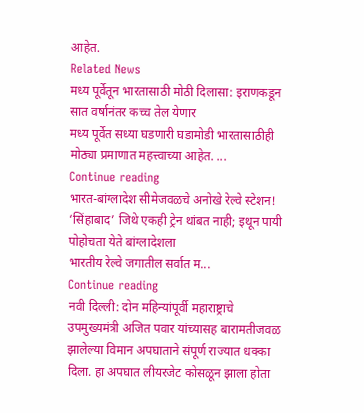आहेत.
Related News
मध्य पूर्वेतून भारतासाठी मोठी दिलासा: इराणकडून सात वर्षानंतर कच्च तेल येणार
मध्य पूर्वेत सध्या घडणारी घडामोडी भारतासाठीही मोठ्या प्रमाणात महत्त्वाच्या आहेत. ...
Continue reading
भारत-बांग्लादेश सीमेजवळचे अनोखे रेल्वे स्टेशन! ‘सिंहाबाद’ जिथे एकही ट्रेन थांबत नाही; इथून पायी पोहोचता येते बांग्लादेशला
भारतीय रेल्वे जगातील सर्वात म...
Continue reading
नवी दिल्ली: दोन महिन्यांपूर्वी महाराष्ट्राचे उपमुख्यमंत्री अजित पवार यांच्यासह बारामतीजवळ झालेल्या विमान अपघाताने संपूर्ण राज्यात धक्का दिला. हा अपघात लीयरजेट कोसळून झाला होता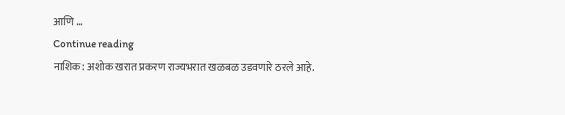आणि ...
Continue reading
नाशिक: अशोक खरात प्रकरण राज्यभरात खळबळ उडवणारे ठरले आहे.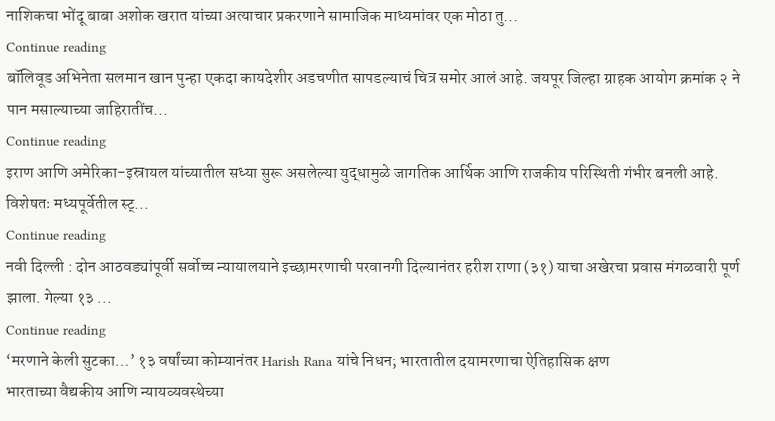नाशिकचा भोंदू बाबा अशोक खरात यांच्या अत्याचार प्रकरणाने सामाजिक माध्यमांवर एक मोठा तु...
Continue reading
बॉलिवूड अभिनेता सलमान खान पुन्हा एकदा कायदेशीर अडचणीत सापडल्याचं चित्र समोर आलं आहे. जयपूर जिल्हा ग्राहक आयोग क्रमांक २ ने पान मसाल्याच्या जाहिरातींच...
Continue reading
इराण आणि अमेरिका-इस्रायल यांच्यातील सध्या सुरू असलेल्या युद्धामुळे जागतिक आर्थिक आणि राजकीय परिस्थिती गंभीर बनली आहे. विशेषतः मध्यपूर्वेतील स्ट्...
Continue reading
नवी दिल्ली : दोन आठवड्यांपूर्वी सर्वोच्च न्यायालयाने इच्छामरणाची परवानगी दिल्यानंतर हरीश राणा (३१) याचा अखेरचा प्रवास मंगळवारी पूर्ण झाला. गेल्या १३ ...
Continue reading
‘मरणाने केली सुटका…’ १३ वर्षांच्या कोम्यानंतर Harish Rana यांचे निधन; भारतातील दयामरणाचा ऐतिहासिक क्षण
भारताच्या वैद्यकीय आणि न्यायव्यवस्थेच्या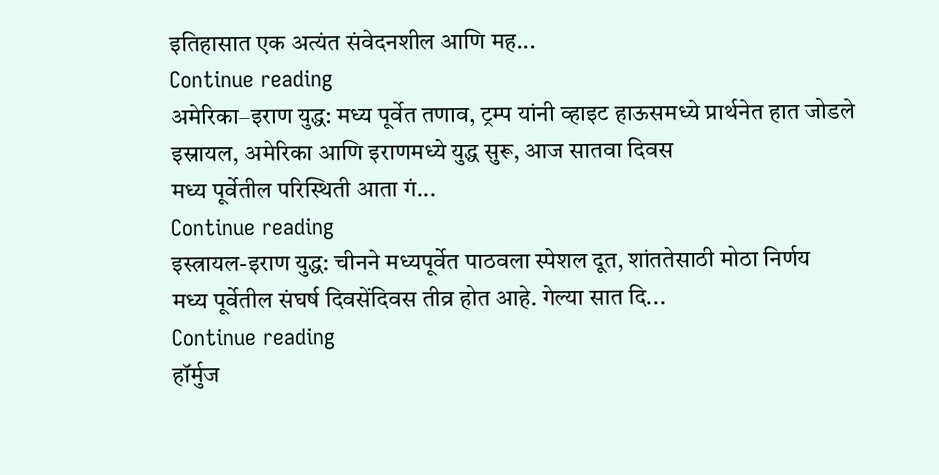इतिहासात एक अत्यंत संवेदनशील आणि मह...
Continue reading
अमेरिका–इराण युद्ध: मध्य पूर्वेत तणाव, ट्रम्प यांनी व्हाइट हाऊसमध्ये प्रार्थनेत हात जोडले
इस्रायल, अमेरिका आणि इराणमध्ये युद्ध सुरू, आज सातवा दिवस
मध्य पूर्वेतील परिस्थिती आता गं...
Continue reading
इस्त्रायल-इराण युद्ध: चीनने मध्यपूर्वेत पाठवला स्पेशल दूत, शांततेसाठी मोठा निर्णय
मध्य पूर्वेतील संघर्ष दिवसेंदिवस तीव्र होत आहे. गेल्या सात दि...
Continue reading
हॉर्मुज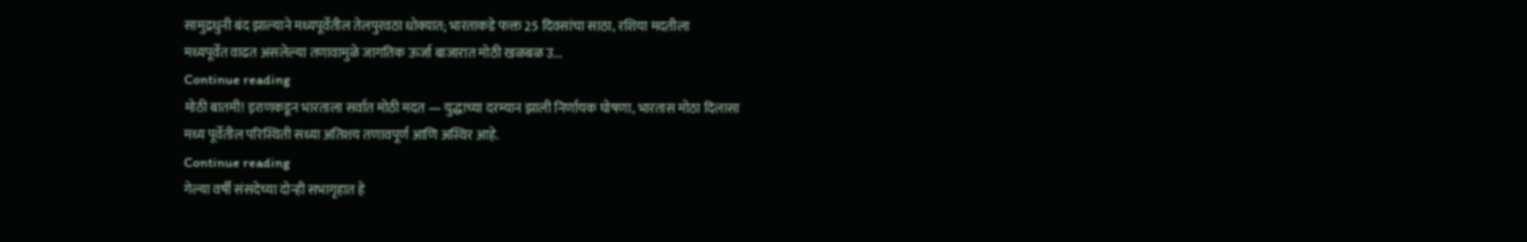सामुद्रधुनी बंद झाल्याने मध्यपूर्वेतील तेलपुरवठा धोक्यात; भारताकडे फक्त 25 दिवसांचा साठा, रशिया मदतीला
मध्यपूर्वेत वाढत असलेल्या तणावामुळे जागतिक ऊर्जा बाजारात मोठी खळबळ उ...
Continue reading
मोठी बातमी! इराणकडून भारताला सर्वात मोठी मदत — युद्धाच्या दरम्यान झाली निर्णायक घोषणा, भारतास मोठा दिलासा
मध्य पूर्वेतील परिस्थिती सध्या अतिशय तणावपूर्ण आणि अस्थिर आहे.
Continue reading
गेल्या वर्षी संसदेच्या दोन्ही सभागृहात हे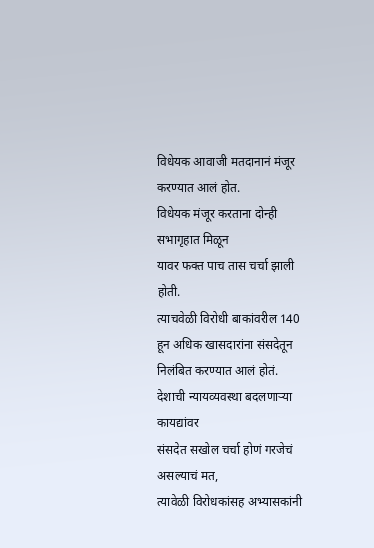विधेयक आवाजी मतदानानं मंजूर करण्यात आलं होत.
विधेयक मंजूर करताना दोन्ही सभागृहात मिळून
यावर फक्त पाच तास चर्चा झाली होती.
त्याचवेळी विरोधी बाकांवरील 140 हून अधिक खासदारांना संसदेतून निलंबित करण्यात आलं होतं.
देशाची न्यायव्यवस्था बदलणाऱ्या कायद्यांवर
संसदेत सखोल चर्चा होणं गरजेचं असल्याचं मत,
त्यावेळी विरोधकांसह अभ्यासकांनी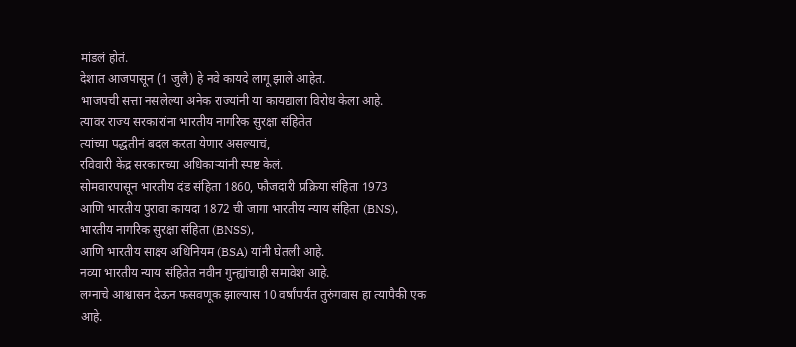मांडलं होतं.
देशात आजपासून (1 जुलै) हे नवे कायदे लागू झाले आहेत.
भाजपची सत्ता नसलेल्या अनेक राज्यांनी या कायद्याला विरोध केला आहे.
त्यावर राज्य सरकारांना भारतीय नागरिक सुरक्षा संहितेत
त्यांच्या पद्धतीनं बदल करता येणार असल्याचं,
रविवारी केंद्र सरकारच्या अधिकाऱ्यांनी स्पष्ट केलं.
सोमवारपासून भारतीय दंड संहिता 1860, फौजदारी प्रक्रिया संहिता 1973
आणि भारतीय पुरावा कायदा 1872 ची जागा भारतीय न्याय संहिता (BNS),
भारतीय नागरिक सुरक्षा संहिता (BNSS),
आणि भारतीय साक्ष्य अधिनियम (BSA) यांनी घेतली आहे.
नव्या भारतीय न्याय संहितेत नवीन गुन्ह्यांचाही समावेश आहे.
लग्नाचे आश्वासन देऊन फसवणूक झाल्यास 10 वर्षांपर्यंत तुरुंगवास हा त्यापैकी एक आहे.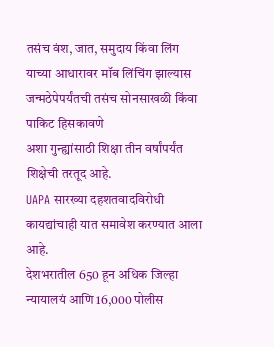तसंच वंश, जात, समुदाय किंवा लिंग याच्या आधारावर मॉब लिंचिंग झाल्यास
जन्मठेपेपर्यंतची तसंच सोनसाखळी किंवा पाकिट हिसकावणे
अशा गुन्ह्यांसाठी शिक्षा तीन वर्षांपर्यंत शिक्षेची तरतूद आहे.
UAPA सारख्या दहशतवादविरोधी कायद्यांचाही यात समावेश करण्यात आला आहे.
देशभरातील 650 हून अधिक जिल्हा न्यायालयं आणि 16,000 पोलीस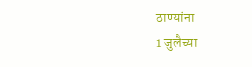ठाण्यांना
1 जुलैच्या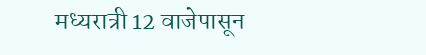मध्यरात्री 12 वाजेपासून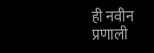ही नवीन प्रणाली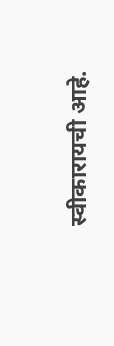स्वीकारायची आहे.